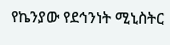የኬንያው የደኅንነት ሚኒስትር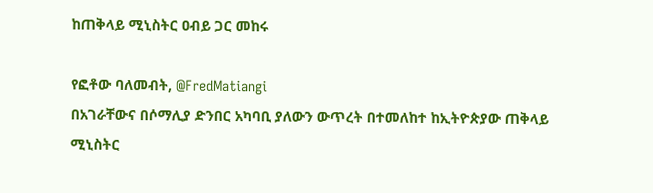ከጠቅላይ ሚኒስትር ዐብይ ጋር መከሩ

የፎቶው ባለመብት, @FredMatiangi
በአገራቸውና በሶማሊያ ድንበር አካባቢ ያለውን ውጥረት በተመለከተ ከኢትዮጵያው ጠቅላይ ሚኒስትር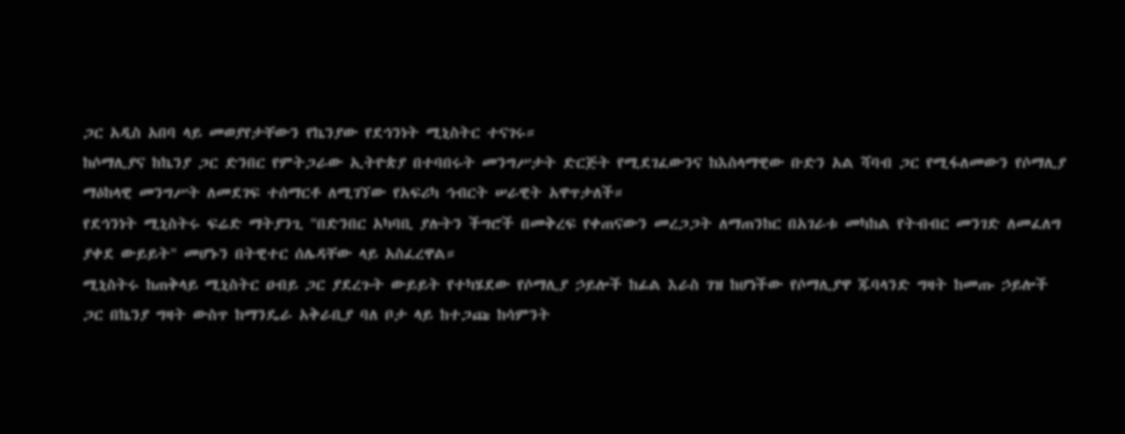ጋር አዲስ አበባ ላይ መወያየታቸውን የኬንያው የደኅንነት ሚኒስትር ተናገሩ።
ከሶማሊያና ከኬንያ ጋር ድንበር የምትጋራው ኢትዮጵያ በተባበሩት መንግሥታት ድርጅት የሚደገፈውንና ከእስላማዊው ቡድን አል ሻባብ ጋር የሚፋለመውን የሶማሊያ ማዕከላዊ መንግሥት ለመደገፍ ተሰማርቶ ለሚገኘው የአፍሪካ ኅብርት ሠራዊት አዋጥታለች።
የደኅንነት ሚኒስትሩ ፍሬድ ማትያንጊ "በድንበር አካባቢ ያሉትን ችግሮች በመቅረፍ የቀጠናውን መረጋጋት ለማጠንከር በአገራቱ መካከል የትብብር መንገድ ለመፈለግ ያቀደ ውይይት" መሆኑን በትዊተር ሰሌዳቸው ላይ አስፈረዋል።
ሚኒስትሩ ከጠቅላይ ሚኒስትር ዐብይ ጋር ያደረጉት ውይይት የተካሄደው የሶማሊያ ኃይሎች ከፊል እራስ ገዝ ከሆነችው የሶማሊያዋ ጁባላንድ ግዛት ከመጡ ኃይሎች ጋር በኬንያ ግዛት ውስጥ ከማንዴራ አቅራቢያ ባለ ቦታ ላይ ከተጋጩ ከሳምንት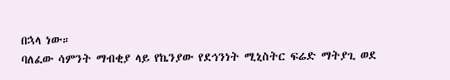በኋላ ነው።
ባለፈው ሳምንት ማብቂያ ላይ የኬንያው የደኅንነት ሚኒስትር ፍሬድ ማትያጊ ወደ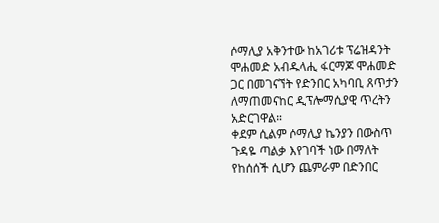ሶማሊያ አቅንተው ከአገሪቱ ፕሬዝዳንት ሞሐመድ አብዱላሒ ፋርማጆ ሞሐመድ ጋር በመገናኘት የድንበር አካባቢ ጸጥታን ለማጠመናከር ዲፕሎማሲያዊ ጥረትን አድርገዋል።
ቀደም ሲልም ሶማሊያ ኬንያን በውስጥ ጉዳዬ ጣልቃ እየገባች ነው በማለት የከሰሰች ሲሆን ጨምራም በድንበር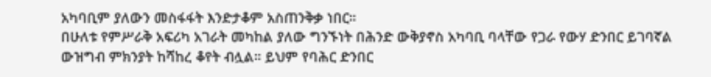አካባቢም ያለውን መስፋፋት እንድታቆም አስጠንቅቃ ነበር።
በሁለቱ የምሥራቅ አፍሪካ አገራት መካከል ያለው ግንኙነት በሕንድ ውቅያኖስ አካባቢ ባላቸው የጋራ የውሃ ድንበር ይገባኛል ውዝግብ ምክንያት ከሻከረ ቆየት ብሏል። ይህም የባሕር ድንበር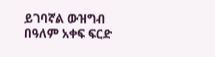ይገባኛል ውዝግብ በዓለም አቀፍ ፍርድ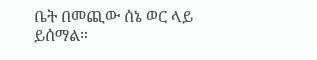ቤት በመጪው ሰኔ ወር ላይ ይሰማል።